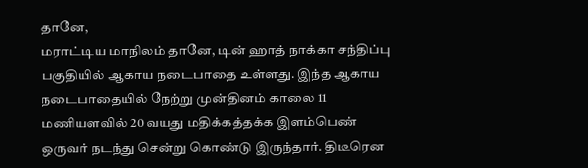தானே,
மராட்டிய மாநிலம் தானே, டின் ஹாத் நாக்கா சந்திப்பு பகுதியில் ஆகாய நடைபாதை உள்ளது. இந்த ஆகாய நடைபாதையில் நேற்று முன்தினம் காலை 11 மணியளவில் 20 வயது மதிக்கத்தக்க இளம்பெண் ஒருவர் நடந்து சென்று கொண்டு இருந்தார். திடீரென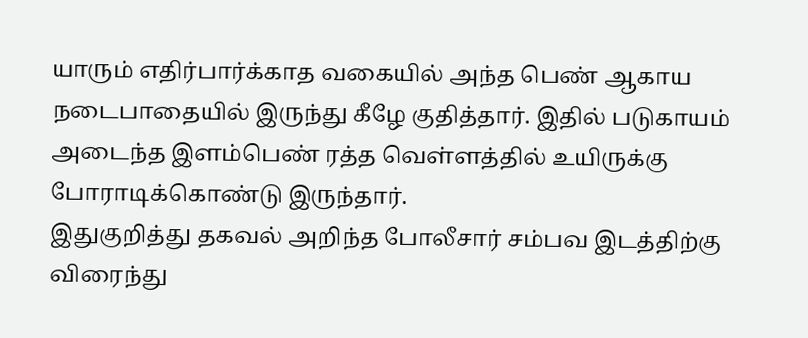யாரும் எதிர்பார்க்காத வகையில் அந்த பெண் ஆகாய நடைபாதையில் இருந்து கீழே குதித்தார். இதில் படுகாயம் அடைந்த இளம்பெண் ரத்த வெள்ளத்தில் உயிருக்கு போராடிக்கொண்டு இருந்தார்.
இதுகுறித்து தகவல் அறிந்த போலீசார் சம்பவ இடத்திற்கு விரைந்து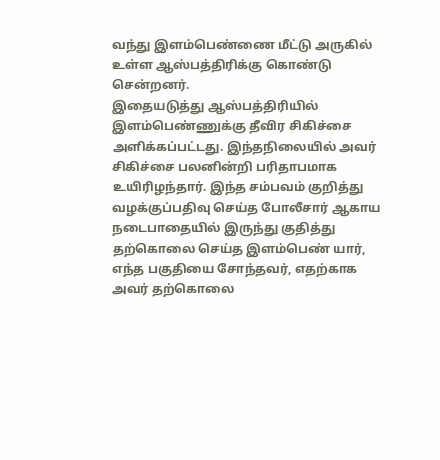வந்து இளம்பெண்ணை மீட்டு அருகில் உள்ள ஆஸ்பத்திரிக்கு கொண்டு சென்றனர்.
இதையடுத்து ஆஸ்பத்திரியில் இளம்பெண்ணுக்கு தீவிர சிகிச்சை அளிக்கப்பட்டது. இந்தநிலையில் அவர் சிகிச்சை பலனின்றி பரிதாபமாக உயிரிழந்தார். இந்த சம்பவம் குறித்து வழக்குப்பதிவு செய்த போலீசார் ஆகாய நடைபாதையில் இருந்து குதித்து தற்கொலை செய்த இளம்பெண் யார், எந்த பகுதியை சோந்தவர், எதற்காக அவர் தற்கொலை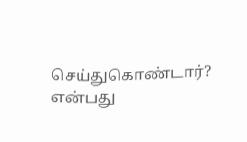செய்துகொண்டார்? என்பது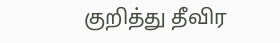குறித்து தீவிர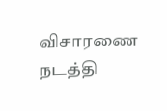விசாரணை நடத்தி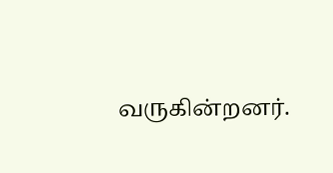வருகின்றனர்.